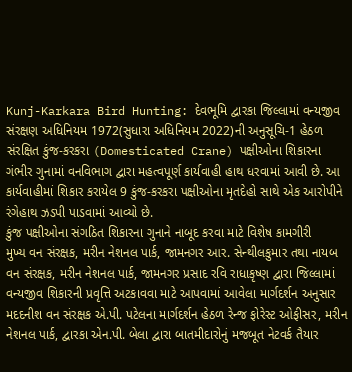Kunj-Karkara Bird Hunting: દેવભૂમિ દ્વારકા જિલ્લામાં વન્યજીવ સંરક્ષણ અધિનિયમ 1972(સુધારા અધિનિયમ 2022)ની અનુસૂચિ-1 હેઠળ સંરક્ષિત કુંજ-કરકરા (Domesticated Crane) પક્ષીઓના શિકારના ગંભીર ગુનામાં વનવિભાગ દ્વારા મહત્વપૂર્ણ કાર્યવાહી હાથ ધરવામાં આવી છે. આ કાર્યવાહીમાં શિકાર કરાયેલ 9 કુંજ-કરકરા પક્ષીઓના મૃતદેહો સાથે એક આરોપીને રંગેહાથ ઝડપી પાડવામાં આવ્યો છે.
કુંજ પક્ષીઓના સંગઠિત શિકારના ગુનાને નાબૂદ કરવા માટે વિશેષ કામગીરી
મુખ્ય વન સંરક્ષક, મરીન નેશનલ પાર્ક, જામનગર આર. સેન્થીલકુમાર તથા નાયબ વન સંરક્ષક, મરીન નેશનલ પાર્ક, જામનગર પ્રસાદ રવિ રાધાકૃષ્ણ દ્વારા જિલ્લામાં વન્યજીવ શિકારની પ્રવૃત્તિ અટકાવવા માટે આપવામાં આવેલા માર્ગદર્શન અનુસાર મદદનીશ વન સંરક્ષક એ.પી. પટેલના માર્ગદર્શન હેઠળ રેન્જ ફોરેસ્ટ ઓફીસર, મરીન નેશનલ પાર્ક, દ્વારકા એન.પી. બેલા દ્વારા બાતમીદારોનું મજબૂત નેટવર્ક તૈયાર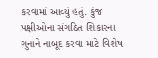કરવામાં આવ્યું હતું. કુંજ પક્ષીઓના સંગઠિત શિકારના ગુનાને નાબૂદ કરવા માટે વિશેષ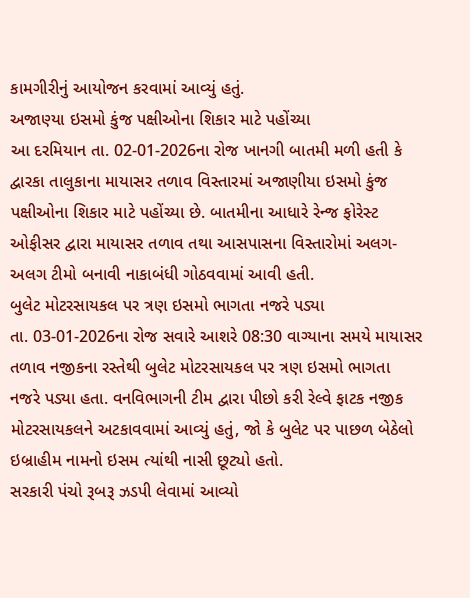કામગીરીનું આયોજન કરવામાં આવ્યું હતું.
અજાણ્યા ઇસમો કુંજ પક્ષીઓના શિકાર માટે પહોંચ્યા
આ દરમિયાન તા. 02-01-2026ના રોજ ખાનગી બાતમી મળી હતી કે દ્વારકા તાલુકાના માયાસર તળાવ વિસ્તારમાં અજાણીયા ઇસમો કુંજ પક્ષીઓના શિકાર માટે પહોંચ્યા છે. બાતમીના આધારે રેન્જ ફોરેસ્ટ ઓફીસર દ્વારા માયાસર તળાવ તથા આસપાસના વિસ્તારોમાં અલગ-અલગ ટીમો બનાવી નાકાબંધી ગોઠવવામાં આવી હતી.
બુલેટ મોટરસાયકલ પર ત્રણ ઇસમો ભાગતા નજરે પડ્યા
તા. 03-01-2026ના રોજ સવારે આશરે 08:30 વાગ્યાના સમયે માયાસર તળાવ નજીકના રસ્તેથી બુલેટ મોટરસાયકલ પર ત્રણ ઇસમો ભાગતા નજરે પડ્યા હતા. વનવિભાગની ટીમ દ્વારા પીછો કરી રેલ્વે ફાટક નજીક મોટરસાયકલને અટકાવવામાં આવ્યું હતું, જો કે બુલેટ પર પાછળ બેઠેલો ઇબ્રાહીમ નામનો ઇસમ ત્યાંથી નાસી છૂટ્યો હતો.
સરકારી પંચો રૂબરૂ ઝડપી લેવામાં આવ્યો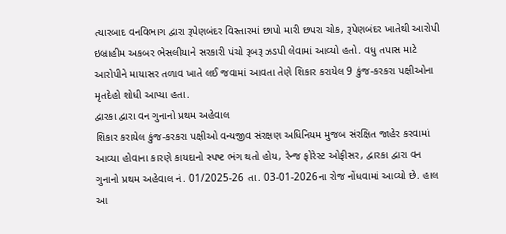ત્યારબાદ વનવિભાગ દ્વારા રૂપેણબંદર વિસ્તારમાં છાપો મારી છપરા ચોક, રૂપેણબંદર ખાતેથી આરોપી ઇબ્રાહીમ અકબર ભેસલીયાને સરકારી પંચો રૂબરૂ ઝડપી લેવામાં આવ્યો હતો. વધુ તપાસ માટે આરોપીને માયાસર તળાવ ખાતે લઈ જવામાં આવતા તેણે શિકાર કરાયેલ 9 કુંજ-કરકરા પક્ષીઓના મૃતદેહો શોધી આપ્યા હતા.
દ્વારકા દ્વારા વન ગુનાનો પ્રથમ અહેવાલ
શિકાર કરાયેલ કુંજ-કરકરા પક્ષીઓ વન્યજીવ સંરક્ષણ અધિનિયમ મુજબ સંરક્ષિત જાહેર કરવામાં આવ્યા હોવાના કારણે કાયદાનો સ્પષ્ટ ભંગ થતો હોય, રેન્જ ફોરેસ્ટ ઓફીસર, દ્વારકા દ્વારા વન ગુનાનો પ્રથમ અહેવાલ નં. 01/2025-26 તા. 03-01-2026ના રોજ નોંધવામાં આવ્યો છે. હાલ આ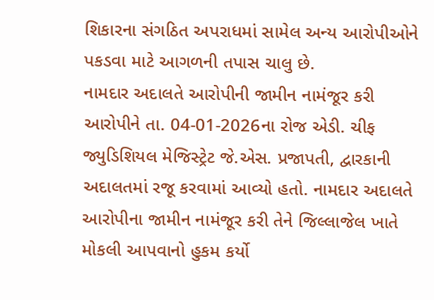શિકારના સંગઠિત અપરાધમાં સામેલ અન્ય આરોપીઓને પકડવા માટે આગળની તપાસ ચાલુ છે.
નામદાર અદાલતે આરોપીની જામીન નામંજૂર કરી
આરોપીને તા. 04-01-2026ના રોજ એડી. ચીફ જ્યુડિશિયલ મેજિસ્ટ્રેટ જે.એસ. પ્રજાપતી, દ્વારકાની અદાલતમાં રજૂ કરવામાં આવ્યો હતો. નામદાર અદાલતે આરોપીના જામીન નામંજૂર કરી તેને જિલ્લાજેલ ખાતે મોકલી આપવાનો હુકમ કર્યો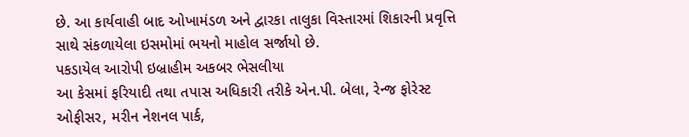છે. આ કાર્યવાહી બાદ ઓખામંડળ અને દ્વારકા તાલુકા વિસ્તારમાં શિકારની પ્રવૃત્તિ સાથે સંકળાયેલા ઇસમોમાં ભયનો માહોલ સર્જાયો છે.
પકડાયેલ આરોપી ઇબ્રાહીમ અકબર ભેસલીયા
આ કેસમાં ફરિયાદી તથા તપાસ અધિકારી તરીકે એન.પી. બેલા, રેન્જ ફોરેસ્ટ ઓફીસર, મરીન નેશનલ પાર્ક,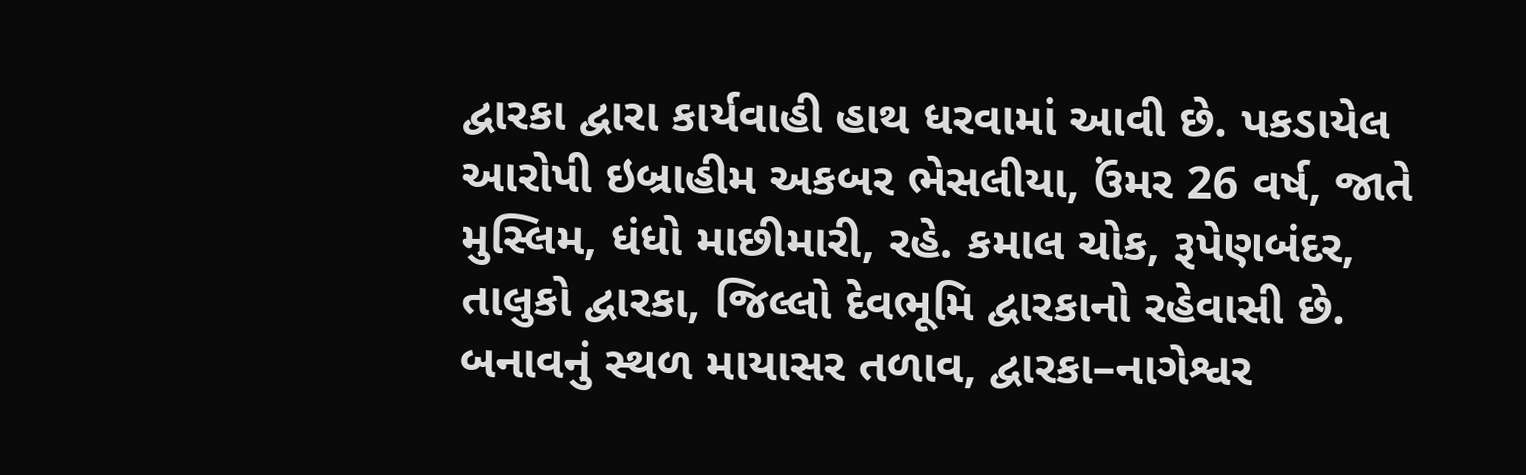દ્વારકા દ્વારા કાર્યવાહી હાથ ધરવામાં આવી છે. પકડાયેલ આરોપી ઇબ્રાહીમ અકબર ભેસલીયા, ઉંમર 26 વર્ષ, જાતે મુસ્લિમ, ધંધો માછીમારી, રહે. કમાલ ચોક, રૂપેણબંદર, તાલુકો દ્વારકા, જિલ્લો દેવભૂમિ દ્વારકાનો રહેવાસી છે.
બનાવનું સ્થળ માયાસર તળાવ, દ્વારકા–નાગેશ્વર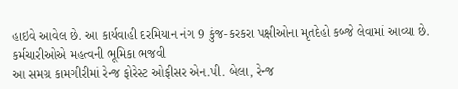હાઇવે આવેલ છે. આ કાર્યવાહી દરમિયાન નંગ 9 કુંજ-કરકરા પક્ષીઓના મૃતદેહો કબ્જે લેવામાં આવ્યા છે.
કર્મચારીઓએ મહત્વની ભૂમિકા ભજવી
આ સમગ્ર કામગીરીમાં રેન્જ ફોરેસ્ટ ઓફીસર એન.પી. બેલા, રેન્જ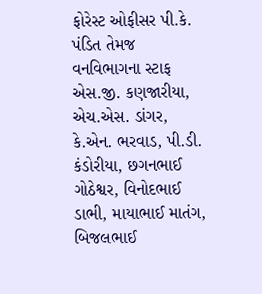ફોરેસ્ટ ઓફીસર પી.કે. પંડિત તેમજ વનવિભાગના સ્ટાફ એસ.જી. કણજારીયા, એચ.એસ. ડાંગર, કે.એન. ભરવાડ, પી.ડી. કંડોરીયા, છગનભાઈ ગોઠેશ્વર, વિનોદભાઈ ડાભી, માયાભાઈ માતંગ, બિજલભાઈ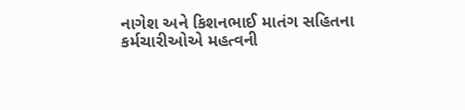નાગેશ અને કિશનભાઈ માતંગ સહિતના કર્મચારીઓએ મહત્વની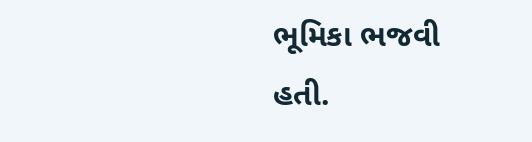ભૂમિકા ભજવી હતી.